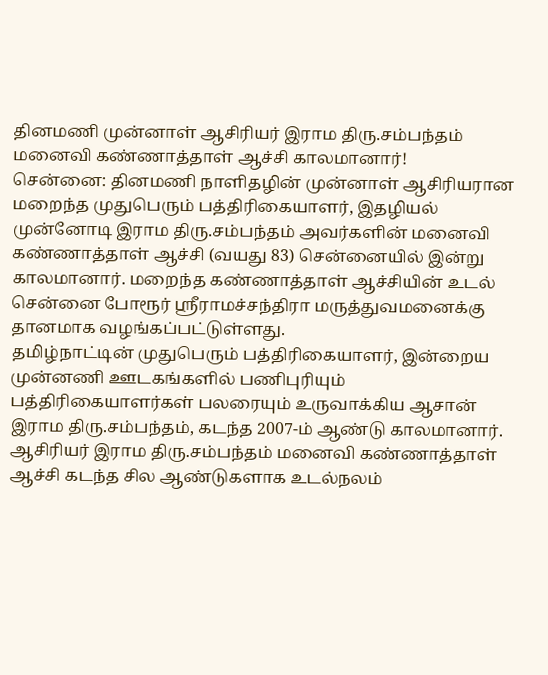தினமணி முன்னாள் ஆசிரியர் இராம திரு.சம்பந்தம் மனைவி கண்ணாத்தாள் ஆச்சி காலமானார்!
சென்னை: தினமணி நாளிதழின் முன்னாள் ஆசிரியரான மறைந்த முதுபெரும் பத்திரிகையாளர், இதழியல் முன்னோடி இராம திரு.சம்பந்தம் அவர்களின் மனைவி கண்ணாத்தாள் ஆச்சி (வயது 83) சென்னையில் இன்று காலமானார். மறைந்த கண்ணாத்தாள் ஆச்சியின் உடல் சென்னை போரூர் ஶ்ரீராமச்சந்திரா மருத்துவமனைக்கு தானமாக வழங்கப்பட்டுள்ளது.
தமிழ்நாட்டின் முதுபெரும் பத்திரிகையாளர், இன்றைய முன்னணி ஊடகங்களில் பணிபுரியும் பத்திரிகையாளர்கள் பலரையும் உருவாக்கிய ஆசான் இராம திரு.சம்பந்தம், கடந்த 2007-ம் ஆண்டு காலமானார். ஆசிரியர் இராம திரு.சம்பந்தம் மனைவி கண்ணாத்தாள் ஆச்சி கடந்த சில ஆண்டுகளாக உடல்நலம்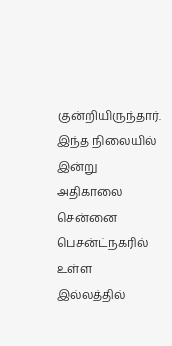குன்றியிருந்தார். இந்த நிலையில் இன்று அதிகாலை சென்னை பெசன்ட்நகரில் உள்ள இல்லத்தில்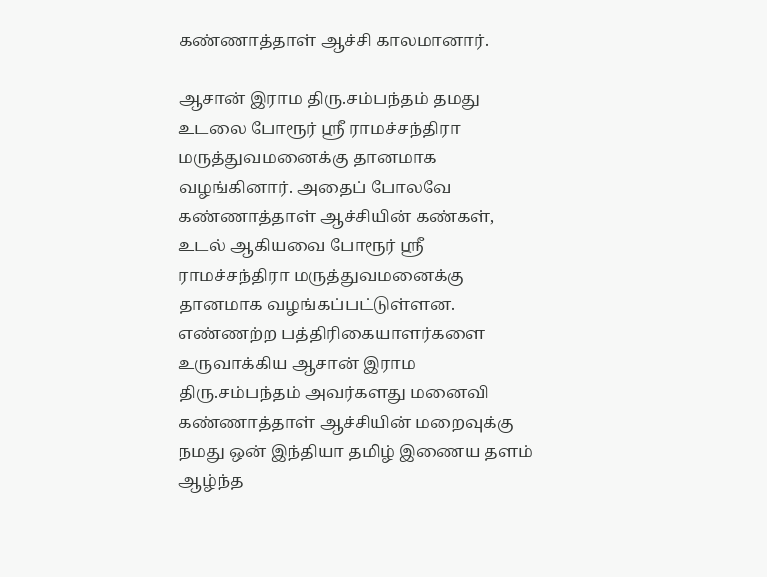கண்ணாத்தாள் ஆச்சி காலமானார்.

ஆசான் இராம திரு.சம்பந்தம் தமது உடலை போரூர் ஶ்ரீ ராமச்சந்திரா மருத்துவமனைக்கு தானமாக வழங்கினார். அதைப் போலவே கண்ணாத்தாள் ஆச்சியின் கண்கள், உடல் ஆகியவை போரூர் ஶ்ரீ ராமச்சந்திரா மருத்துவமனைக்கு தானமாக வழங்கப்பட்டுள்ளன. எண்ணற்ற பத்திரிகையாளர்களை உருவாக்கிய ஆசான் இராம திரு.சம்பந்தம் அவர்களது மனைவி கண்ணாத்தாள் ஆச்சியின் மறைவுக்கு நமது ஒன் இந்தியா தமிழ் இணைய தளம் ஆழ்ந்த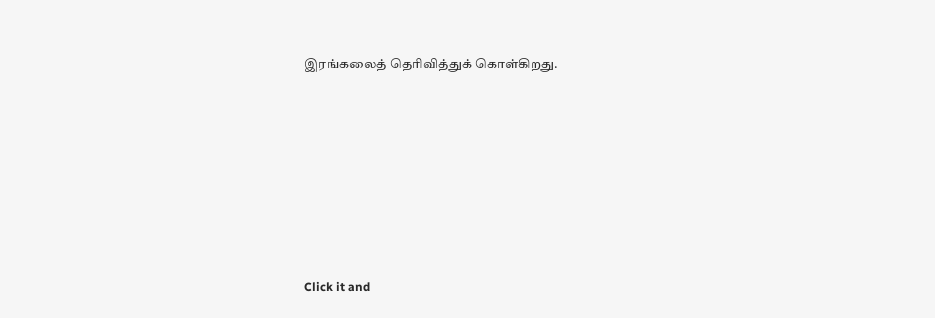இரங்கலைத் தெரிவித்துக் கொள்கிறது.












Click it and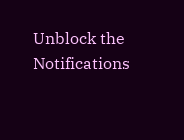Unblock the Notifications